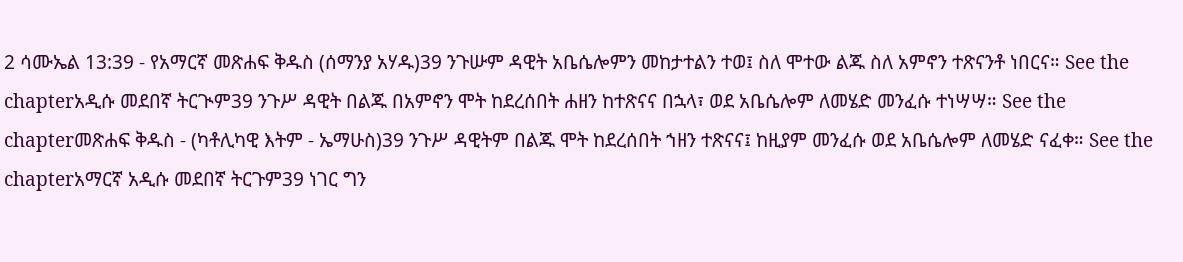2 ሳሙኤል 13:39 - የአማርኛ መጽሐፍ ቅዱስ (ሰማንያ አሃዱ)39 ንጉሡም ዳዊት አቤሴሎምን መከታተልን ተወ፤ ስለ ሞተው ልጁ ስለ አምኖን ተጽናንቶ ነበርና። See the chapterአዲሱ መደበኛ ትርጒም39 ንጉሥ ዳዊት በልጁ በአምኖን ሞት ከደረሰበት ሐዘን ከተጽናና በኋላ፣ ወደ አቤሴሎም ለመሄድ መንፈሱ ተነሣሣ። See the chapterመጽሐፍ ቅዱስ - (ካቶሊካዊ እትም - ኤማሁስ)39 ንጉሥ ዳዊትም በልጁ ሞት ከደረሰበት ኀዘን ተጽናና፤ ከዚያም መንፈሱ ወደ አቤሴሎም ለመሄድ ናፈቀ። See the chapterአማርኛ አዲሱ መደበኛ ትርጉም39 ነገር ግን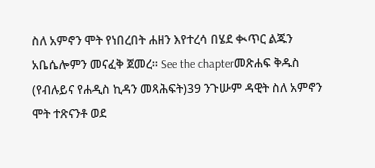ስለ አምኖን ሞት የነበረበት ሐዘን እየተረሳ በሄደ ቊጥር ልጁን አቤሴሎምን መናፈቅ ጀመረ። See the chapterመጽሐፍ ቅዱስ (የብሉይና የሐዲስ ኪዳን መጻሕፍት)39 ንጉሡም ዳዊት ስለ አምኖን ሞት ተጽናንቶ ወደ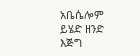አቤሴሎም ይሄድ ዘንድ እጅግ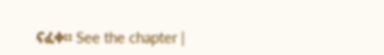ናፈቀ። See the chapter |